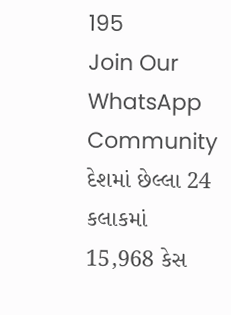195
Join Our WhatsApp Community
દેશમાં છેલ્લા 24 કલાકમાં 15,968 કેસ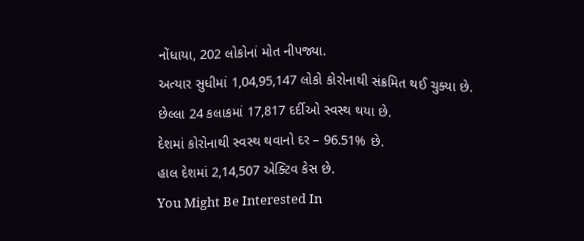નોંધાયા, 202 લોકોનાં મોત નીપજ્યા.
અત્યાર સુધીમાં 1,04,95,147 લોકો કોરોનાથી સંક્રમિત થઈ ચુક્યા છે.
છેલ્લા 24 કલાકમાં 17,817 દર્દીઓ સ્વસ્થ થયા છે.
દેશમાં કોરોનાથી સ્વસ્થ થવાનો દર – 96.51% છે.
હાલ દેશમાં 2,14,507 એક્ટિવ કેસ છે.
You Might Be Interested In